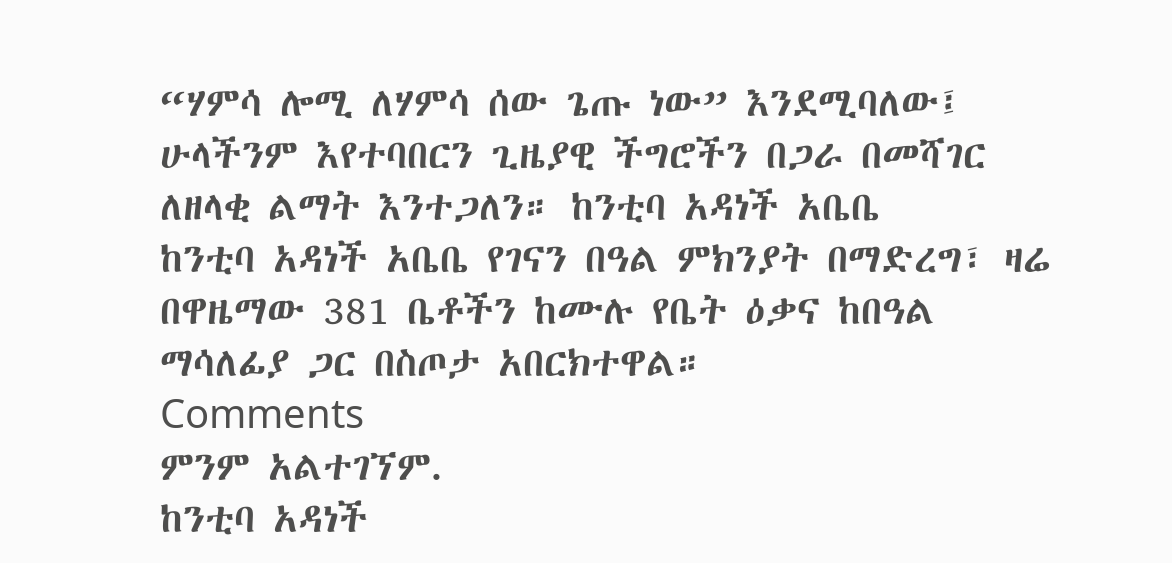“ሃምሳ ሎሚ ለሃምሳ ሰው ጌጡ ነው” እንደሚባለው፤ ሁላችንም እየተባበርን ጊዜያዊ ችግሮችን በጋራ በመሻገር ለዘላቂ ልማት እንተጋለን። ከንቲባ አዳነች አቤቤ
ከንቲባ አዳነች አቤቤ የገናን በዓል ምክንያት በማድረግ፣ ዛሬ በዋዜማው 381 ቤቶችን ከሙሉ የቤት ዕቃና ከበዓል ማሳለፊያ ጋር በስጦታ አበርክተዋል።
Comments
ምንም አልተገኘም.
ከንቲባ አዳነች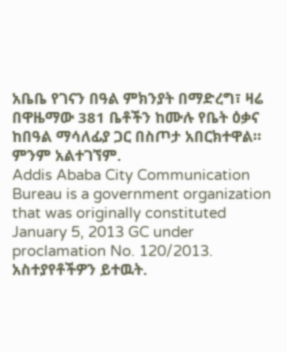አቤቤ የገናን በዓል ምክንያት በማድረግ፣ ዛሬ በዋዜማው 381 ቤቶችን ከሙሉ የቤት ዕቃና ከበዓል ማሳለፊያ ጋር በስጦታ አበርክተዋል።
ምንም አልተገኘም.
Addis Ababa City Communication Bureau is a government organization that was originally constituted January 5, 2013 GC under proclamation No. 120/2013.
አስተያየቶችዎን ይተዉት.